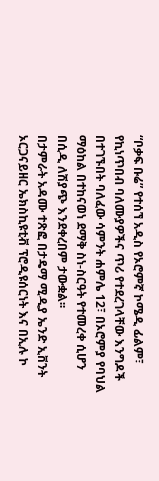“ቦቃፍ ቡሬ” የተሰኘ አዲስ የኦሮምኛ ኮሜዲ ፊልም፣ የኪነጥበብ ባለሙያዎችና ጥሪ የተደረገላቸው እንግዶች በተገኙበት ባለፈው ሳምንት ሐምሌ 12፣ በኦሮምያ የባህል ማዕከል በተከናወነ ደማቅ ስነ-ስርዓት የተመረቀ ሲሆን በሲዲ ለሽያጭ እንደቀረበም ታውቋል፡፡
በታምራት አዳሙ ተጽፎ በታዴማ ሚዲያ ኤንድ ኢቨንት ኦርጋናይዘር ኤክስኪዩቲቭ ፕሮዲዩሰርነት እና በኢሉ ኮ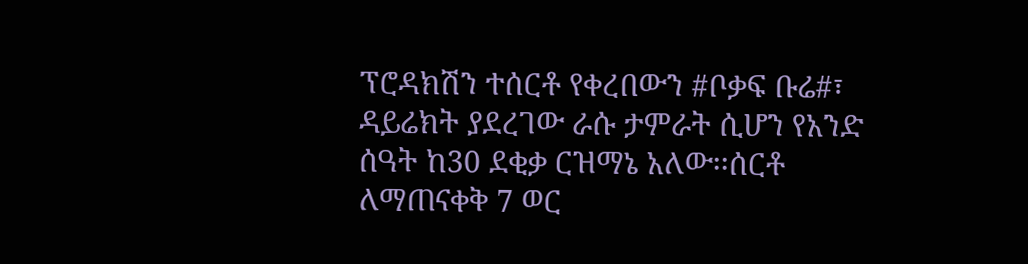ፕሮዳክሽን ተሰርቶ የቀረበውን #ቦቃፍ ቡሬ#፣ ዳይሬክት ያደረገው ራሱ ታምራት ሲሆን የአንድ ሰዓት ከ30 ደቂቃ ርዝማኔ አለው፡፡ሰርቶ ለማጠናቀቅ 7 ወር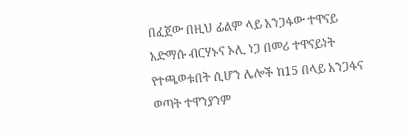በፈጀው በዚህ ፊልም ላይ አንጋፋው ተዋናይ አድማሱ ብርሃኑና ኦሊ ነጋ በመሪ ተዋናይነት የተጫወቱበት ሲሆን ሌሎች ከ15 በላይ አንጋፋና ወጣት ተዋንያንም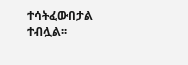ተሳትፈውበታል ተብሏል፡፡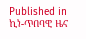Published in
ኪነ-ጥበባዊ ዜና